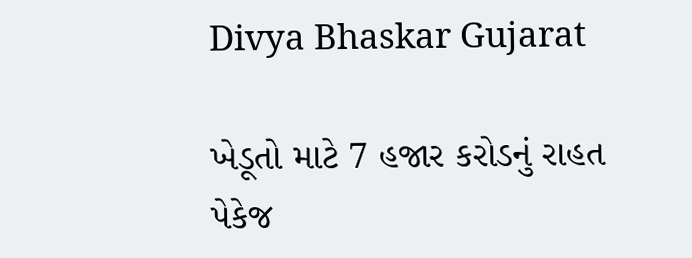Divya Bhaskar Gujarat

ખેડૂતો માટે 7 હજાર કરોડનું રાહત પેકેજ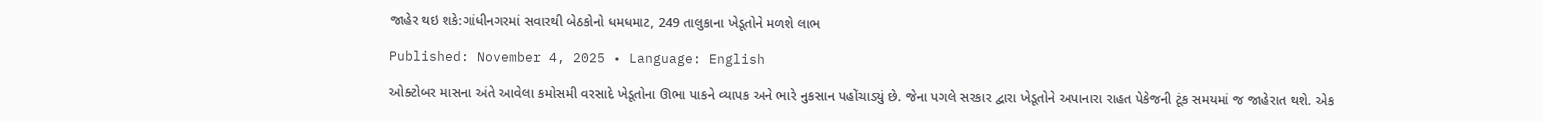જાહેર થઇ શકે:ગાંધીનગરમાં સવારથી બેઠકોનો ધમધમાટ, 249 તાલુકાના ખેડૂતોને મળશે લાભ

Published: November 4, 2025 • Language: English

ઓક્ટોબર માસના અંતે આવેલા કમોસમી વરસાદે ખેડૂતોના ઊભા પાકને વ્યાપક અને ભારે નુકસાન પહોંચાડ્યું છે. જેના પગલે સરકાર દ્વારા ખેડૂતોને અપાનારા રાહત પેકેજની ટૂંક સમયમાં જ જાહેરાત થશે. એક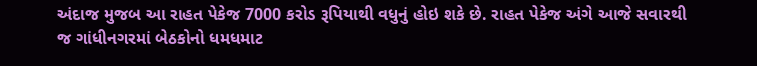અંદાજ મુજબ આ રાહત પેકેજ 7000 કરોડ રૂપિયાથી વધુનું હોઇ શકે છે. રાહત પેકેજ અંગે આજે સવારથી જ ગાંધીનગરમાં બેઠકોનો ધમધમાટ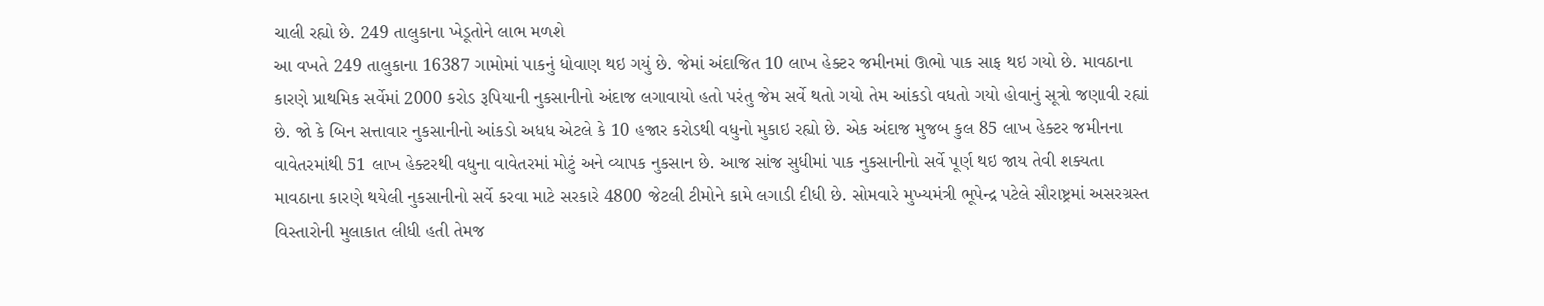ચાલી રહ્યો છે. 249 તાલુકાના ખેડૂતોને લાભ મળશે
આ વખતે 249 તાલુકાના 16387 ગામોમાં પાકનું ધોવાણ થઇ ગયું છે. જેમાં અંદાજિત 10 લાખ હેક્ટર જમીનમાં ઊભો પાક સાફ થઇ ગયો છે. માવઠાના કારણે પ્રાથમિક સર્વેમાં 2000 કરોડ રૂપિયાની નુકસાનીનો અંદાજ લગાવાયો હતો પરંતુ જેમ સર્વે થતો ગયો તેમ આંકડો વધતો ગયો હોવાનું સૂત્રો જણાવી રહ્યાં છે. જો કે બિન સત્તાવાર નુકસાનીનો આંકડો અધધ એટલે કે 10 હજાર કરોડથી વધુનો મુકાઇ રહ્યો છે. એક અંદાજ મુજબ કુલ 85 લાખ હેક્ટર જમીનના વાવેતરમાંથી 51 લાખ હેક્ટરથી વધુના વાવેતરમાં મોટું અને વ્યાપક નુકસાન છે. આજ સાંજ સુધીમાં પાક નુકસાનીનો સર્વે પૂર્ણ થઇ જાય તેવી શક્યતા
માવઠાના કારણે થયેલી નુકસાનીનો સર્વે કરવા માટે સરકારે 4800 જેટલી ટીમોને કામે લગાડી દીધી છે. સોમવારે મુખ્યમંત્રી ભૂપેન્દ્ર પટેલે સૌરાષ્ટ્રમાં અસરગ્રસ્ત વિસ્તારોની મુલાકાત લીધી હતી તેમજ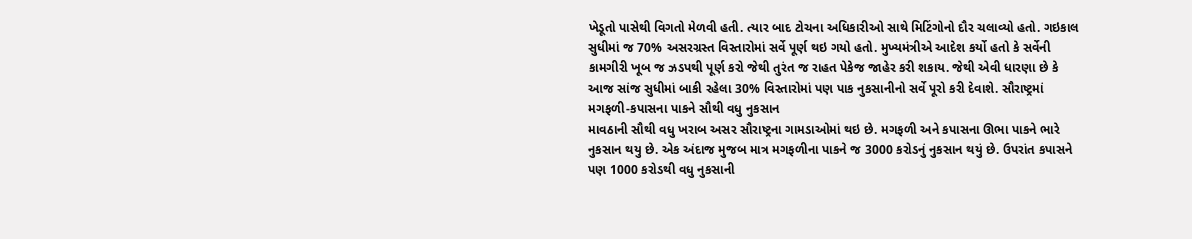ખેડૂતો પાસેથી વિગતો મેળવી હતી. ત્યાર બાદ ટોચના અધિકારીઓ સાથે મિટિંગોનો દૌર ચલાવ્યો હતો. ગઇકાલ સુધીમાં જ 70% અસરગ્રસ્ત વિસ્તારોમાં સર્વે પૂર્ણ થઇ ગયો હતો. મુખ્યમંત્રીએ આદેશ કર્યો હતો કે સર્વેની કામગીરી ખૂબ જ ઝડપથી પૂર્ણ કરો જેથી તુરંત જ રાહત પેકેજ જાહેર કરી શકાય. જેથી એવી ધારણા છે કે આજ સાંજ સુધીમાં બાકી રહેલા 30% વિસ્તારોમાં પણ પાક નુકસાનીનો સર્વે પૂરો કરી દેવાશે. સૌરાષ્ટ્રમાં મગફળી-કપાસના પાકને સૌથી વધુ નુકસાન
માવઠાની સૌથી વધુ ખરાબ અસર સૌરાષ્ટ્રના ગામડાઓમાં થઇ છે. મગફળી અને કપાસના ઊભા પાકને ભારે નુકસાન થયુ છે. એક અંદાજ મુજબ માત્ર મગફળીના પાકને જ 3000 કરોડનું નુકસાન થયું છે. ઉપરાંત કપાસને પણ 1000 કરોડથી વધુ નુકસાની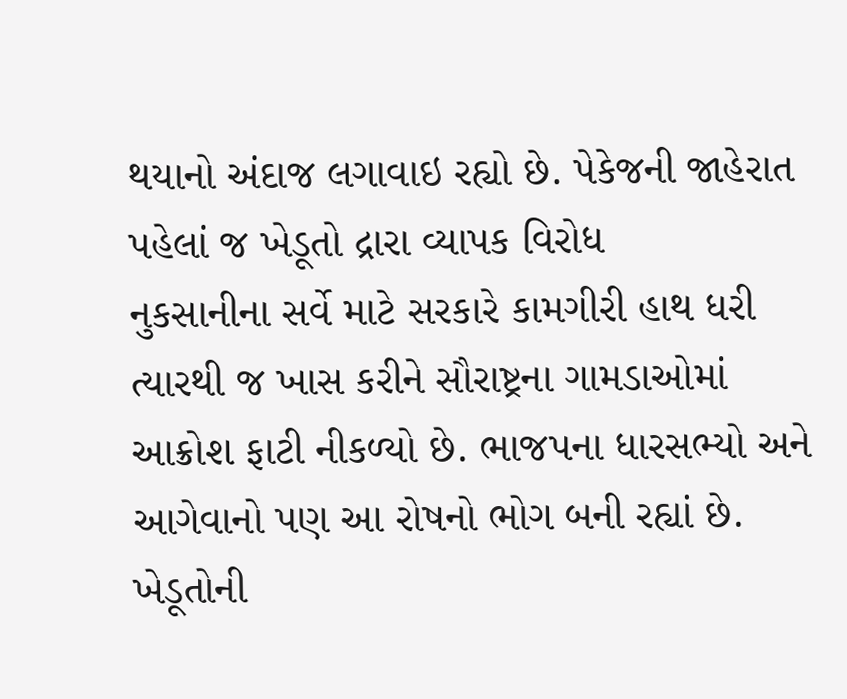થયાનો અંદાજ લગાવાઇ રહ્યો છે. પેકેજની જાહેરાત પહેલાં જ ખેડૂતો દ્રારા વ્યાપક વિરોધ
નુકસાનીના સર્વે માટે સરકારે કામગીરી હાથ ધરી ત્યારથી જ ખાસ કરીને સૌરાષ્ટ્રના ગામડાઓમાં આક્રોશ ફાટી નીકળ્યો છે. ભાજપના ધારસભ્યો અને આગેવાનો પણ આ રોષનો ભોગ બની રહ્યાં છે. ખેડૂતોની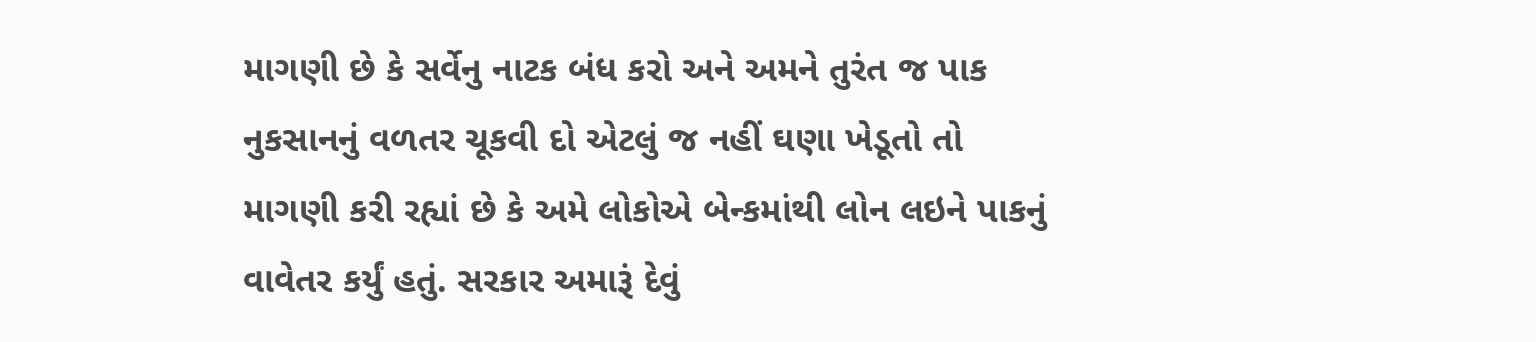માગણી છે કે સર્વેનુ નાટક બંધ કરો અને અમને તુરંત જ પાક નુકસાનનું વળતર ચૂકવી દો એટલું જ નહીં ઘણા ખેડૂતો તો માગણી કરી રહ્યાં છે કે અમે લોકોએ બેન્કમાંથી લોન લઇને પાકનું વાવેતર કર્યું હતું. સરકાર અમારૂં દેવું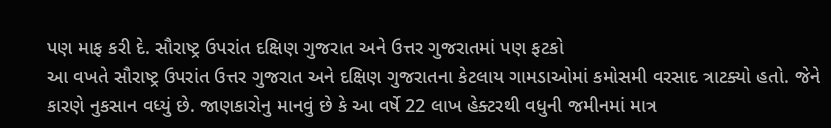પણ માફ કરી દે. સૌરાષ્ટ્ર ઉપરાંત દક્ષિણ ગુજરાત અને ઉત્તર ગુજરાતમાં પણ ફટકો
આ વખતે સૌરાષ્ટ્ર ઉપરાંત ઉત્તર ગુજરાત અને દક્ષિણ ગુજરાતના કેટલાય ગામડાઓમાં કમોસમી વરસાદ ત્રાટક્યો હતો. જેને કારણે નુકસાન વધ્યું છે. જાણકારોનુ માનવું છે કે આ વર્ષે 22 લાખ હેક્ટરથી વધુની જમીનમાં માત્ર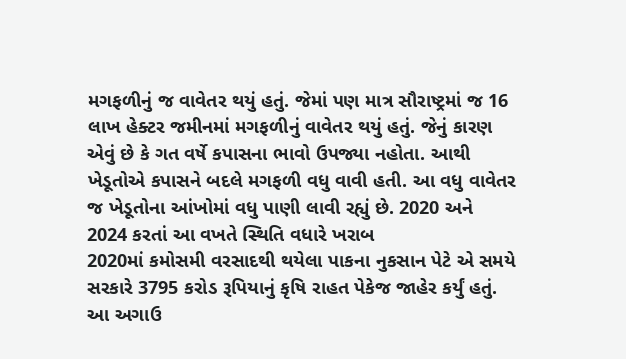મગફળીનું જ વાવેતર થયું હતું. જેમાં પણ માત્ર સૌરાષ્ટ્રમાં જ 16 લાખ હેક્ટર જમીનમાં મગફળીનું વાવેતર થયું હતું. જેનું કારણ એવું છે કે ગત વર્ષે કપાસના ભાવો ઉપજ્યા નહોતા. આથી ખેડૂતોએ કપાસને બદલે મગફળી વધુ વાવી હતી. આ વધુ વાવેતર જ ખેડૂતોના આંખોમાં વધુ પાણી લાવી રહ્યું છે. 2020 અને 2024 કરતાં આ વખતે સ્થિતિ વધારે ખરાબ
2020માં કમોસમી વરસાદથી થયેલા પાકના નુકસાન પેટે એ સમયે સરકારે 3795 કરોડ રૂપિયાનું કૃષિ રાહત પેકેજ જાહેર કર્યું હતું. આ અગાઉ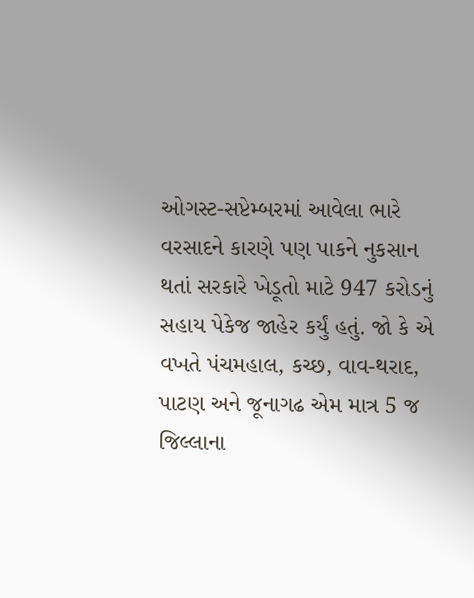ઓગસ્ટ-સપ્ટેમ્બરમાં આવેલા ભારે વરસાદને કારણે પણ પાકને નુકસાન થતાં સરકારે ખેડૂતો માટે 947 કરોડનું સહાય પેકેજ જાહેર કર્યું હતું. જો કે એ વખતે પંચમહાલ, કચ્છ, વાવ-થરાદ, પાટણ અને જૂનાગઢ એમ માત્ર 5 જ જિલ્લાના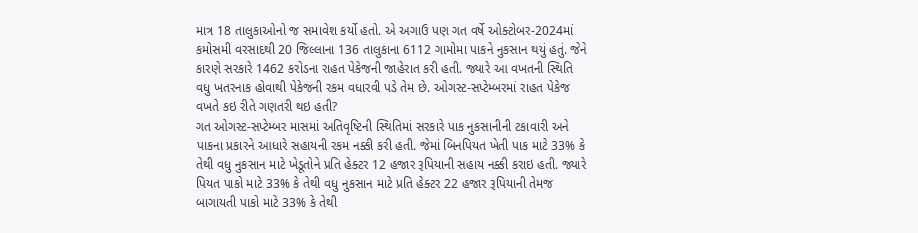માત્ર 18 તાલુકાઓનો જ સમાવેશ કર્યો હતો. એ અગાઉ પણ ગત વર્ષે ઓક્ટોબર-2024માં કમોસમી વરસાદથી 20 જિલ્લાના 136 તાલુકાના 6112 ગામોમા પાકને નુકસાન થયું હતું. જેને કારણે સરકારે 1462 કરોડના રાહત પેકેજની જાહેરાત કરી હતી. જ્યારે આ વખતની સ્થિતિ વધુ ખતરનાક હોવાથી પેકેજની રકમ વધારવી પડે તેમ છે. ઓગસ્ટ-સપ્ટેમ્બરમાં રાહત પેકેજ વખતે કઇ રીતે ગણતરી થઇ હતી?
ગત ઓગસ્ટ-સપ્ટેમ્બર માસમાં અતિવૃષ્ટિની સ્થિતિમાં સરકારે પાક નુકસાનીની ટકાવારી અને પાકના પ્રકારને આધારે સહાયની રકમ નક્કી કરી હતી. જેમાં બિનપિયત ખેતી પાક માટે 33% કે તેથી વધુ નુકસાન માટે ખેડૂતોને પ્રતિ હેક્ટર 12 હજાર રૂપિયાની સહાય નક્કી કરાઇ હતી. જ્યારે પિયત પાકો માટે 33% કે તેથી વધુ નુકસાન માટે પ્રતિ હેક્ટર 22 હજાર રૂપિયાની તેમજ બાગાયતી પાકો માટે 33% કે તેથી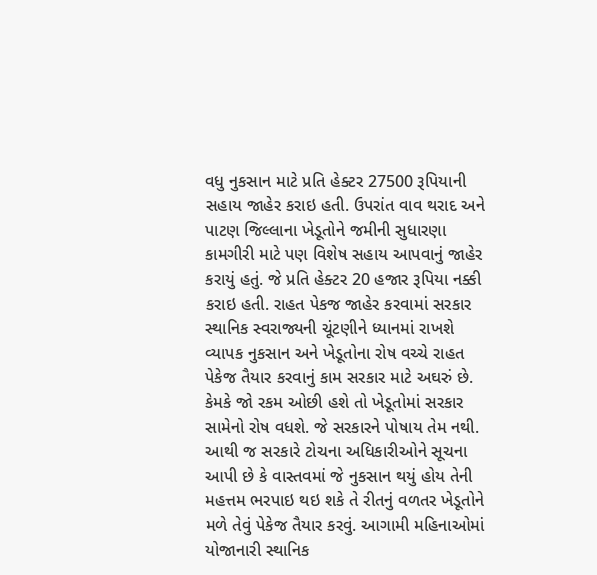વધુ નુકસાન માટે પ્રતિ હેક્ટર 27500 રૂપિયાની સહાય જાહેર કરાઇ હતી. ઉપરાંત વાવ થરાદ અને પાટણ જિલ્લાના ખેડૂતોને જમીની સુધારણા કામગીરી માટે પણ વિશેષ સહાય આપવાનું જાહેર કરાયું હતું. જે પ્રતિ હેક્ટર 20 હજાર રૂપિયા નક્કી કરાઇ હતી. રાહત પેકજ જાહેર કરવામાં સરકાર સ્થાનિક સ્વરાજ્યની ચૂંટણીને ધ્યાનમાં રાખશે
વ્યાપક નુકસાન અને ખેડૂતોના રોષ વચ્ચે રાહત પેકેજ તૈયાર કરવાનું કામ સરકાર માટે અઘરું છે. કેમકે જો રકમ ઓછી હશે તો ખેડૂતોમાં સરકાર સામેનો રોષ વધશે. જે સરકારને પોષાય તેમ નથી. આથી જ સરકારે ટોચના અધિકારીઓને સૂચના આપી છે કે વાસ્તવમાં જે નુકસાન થયું હોય તેની મહત્તમ ભરપાઇ થઇ શકે તે રીતનું વળતર ખેડૂતોને મળે તેવું પેકેજ તૈયાર કરવું. આગામી મહિનાઓમાં યોજાનારી સ્થાનિક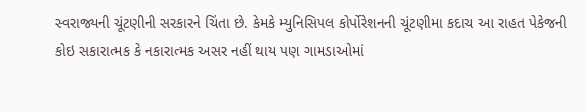સ્વરાજ્યની ચૂંટણીની સરકારને ચિંતા છે. કેમકે મ્યુનિસિપલ કોર્પોરેશનની ચૂંટણીમા કદાચ આ રાહત પેકેજની કોઇ સકારાત્મક કે નકારાત્મક અસર નહીં થાય પણ ગામડાઓમાં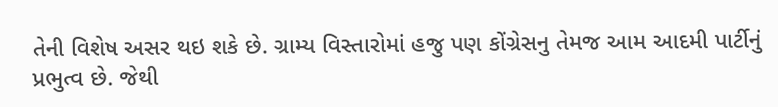તેની વિશેષ અસર થઇ શકે છે. ગ્રામ્ય વિસ્તારોમાં હજુ પણ કોંગ્રેસનુ તેમજ આમ આદમી પાર્ટીનું પ્રભુત્વ છે. જેથી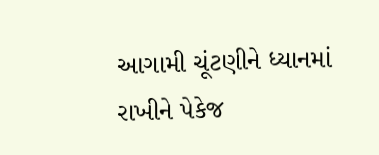આગામી ચૂંટણીને ધ્યાનમાં રાખીને પેકેજ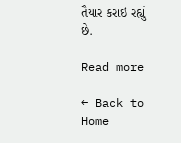તૈયાર કરાઇ રહ્યું છે.

Read more

← Back to Home